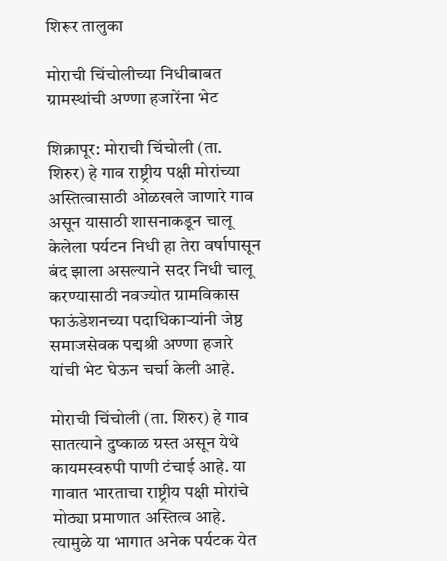शिरूर तालुका

मोराची चिंचोलीच्या निधीबाबत ग्रामस्थांची अण्णा हजारेंना भेट

शिक्रापूर: मोराची चिंचोली (ता. शिरुर) हे गाव राष्ट्रीय पक्षी मोरांच्या अस्तित्वासाठी ओळखले जाणारे गाव असून यासाठी शासनाकडून चालू केलेला पर्यटन निधी हा तेरा वर्षापासून बंद झाला असल्याने सदर निधी चालू करण्यासाठी नवज्योत ग्रामविकास फाऊंडेशनच्या पदाधिकाऱ्यांनी जेष्ठ समाजसेवक पद्मश्री अण्णा हजारे यांची भेट घेऊन चर्चा केली आहे.

मोराची चिंचोली (ता. शिरुर) हे गाव सातत्याने दुष्काळ ग्रस्त असून येथे कायमस्वरुपी पाणी टंचाई आहे. या गावात भारताचा राष्ट्रीय पक्षी मोरांचे मोठ्या प्रमाणात अस्तित्व आहे. त्यामुळे या भागात अनेक पर्यटक येत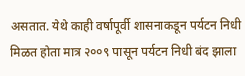असतात. येथे काही वर्षापूर्वी शासनाकडून पर्यटन निधी मिळत होता मात्र २००९ पासून पर्यटन निधी बंद झाला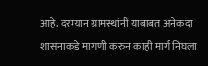आहे. दरम्यान ग्रामस्थांनी याबाबत अनेकदा शासनाकडे मागणी करुन काही मार्ग निघला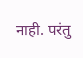नाही. परंतु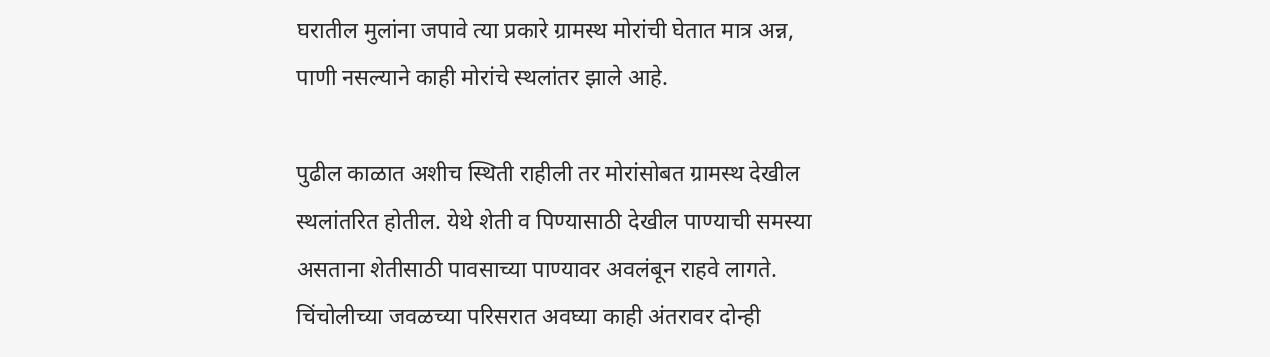घरातील मुलांना जपावे त्या प्रकारे ग्रामस्थ मोरांची घेतात मात्र अन्न, पाणी नसल्याने काही मोरांचे स्थलांतर झाले आहे.

पुढील काळात अशीच स्थिती राहीली तर मोरांसोबत ग्रामस्थ देखील स्थलांतरित होतील. येथे शेती व पिण्यासाठी देखील पाण्याची समस्या असताना शेतीसाठी पावसाच्या पाण्यावर अवलंबून राहवे लागते. चिंचोलीच्या जवळच्या परिसरात अवघ्या काही अंतरावर दोन्ही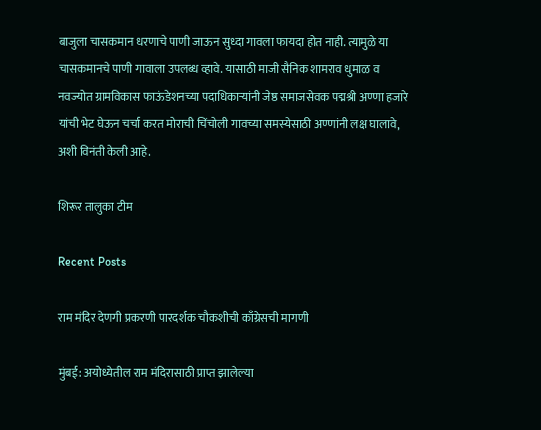बाजुला चासकमान धरणाचे पाणी जाऊन सुध्दा गावला फायदा होत नाही. त्यामुळे या चासकमानचे पाणी गावाला उपलब्ध व्हावे. यासाठी माजी सैनिक शामराव धुमाळ व नवज्योत ग्रामविकास फाऊंडेशनच्या पदाधिकाऱ्यांनी जेष्ठ समाजसेवक पद्मश्री अण्णा हजारे यांची भेट घेऊन चर्चा करत मोराची चिंचोली गावच्या समस्येसाठी अण्णांनी लक्ष घालावे, अशी विनंती केली आहे.

शिरूर तालुका टीम

Recent Posts

राम मंदिर देणगी प्रकरणी पारदर्शक चौकशीची काँग्रेसची मागणी

मुंबई: अयोध्येतील राम मंदिरासाठी प्राप्त झालेल्या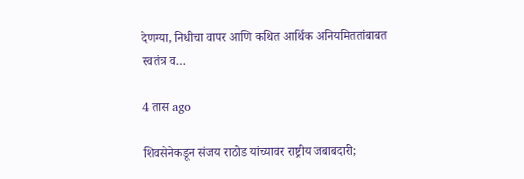देणग्या, निधीचा वापर आणि कथित आर्थिक अनियमिततांबाबत स्वतंत्र व…

4 तास ago

शिवसेनेकडून संजय राठोड यांच्यावर राष्ट्रीय जबाबदारी;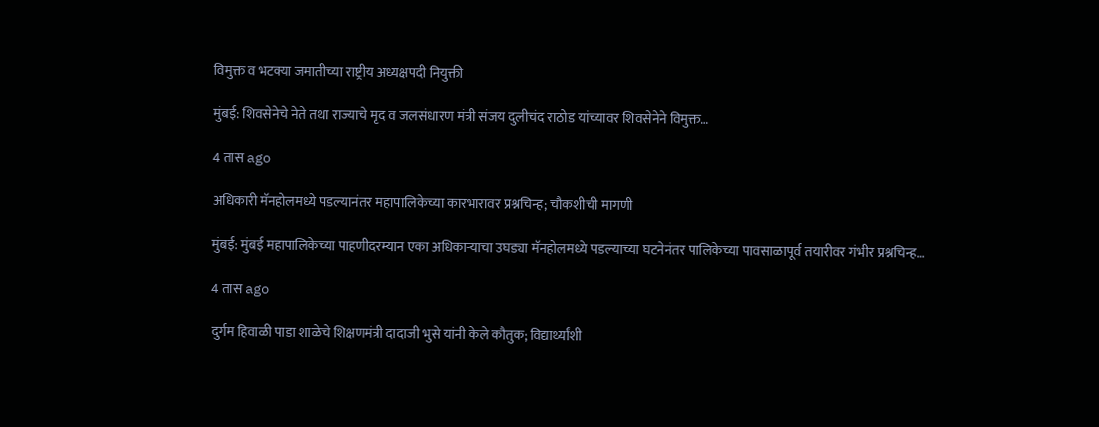विमुक्त व भटक्या जमातीच्या राष्ट्रीय अध्यक्षपदी नियुक्ती

मुंबई: शिवसेनेचे नेते तथा राज्याचे मृद व जलसंधारण मंत्री संजय दुलीचंद राठोड यांच्यावर शिवसेनेने विमुक्त…

4 तास ago

अधिकारी मॅनहोलमध्ये पडल्यानंतर महापालिकेच्या कारभारावर प्रश्नचिन्ह; चौकशीची मागणी

मुंबई: मुंबई महापालिकेच्या पाहणीदरम्यान एका अधिकाऱ्याचा उघड्या मॅनहोलमध्ये पडल्याच्या घटनेनंतर पालिकेच्या पावसाळापूर्व तयारीवर गंभीर प्रश्नचिन्ह…

4 तास ago

दुर्गम हिवाळी पाडा शाळेचे शिक्षणमंत्री दादाजी भुसे यांनी केले कौतुक; विद्यार्थ्यांशी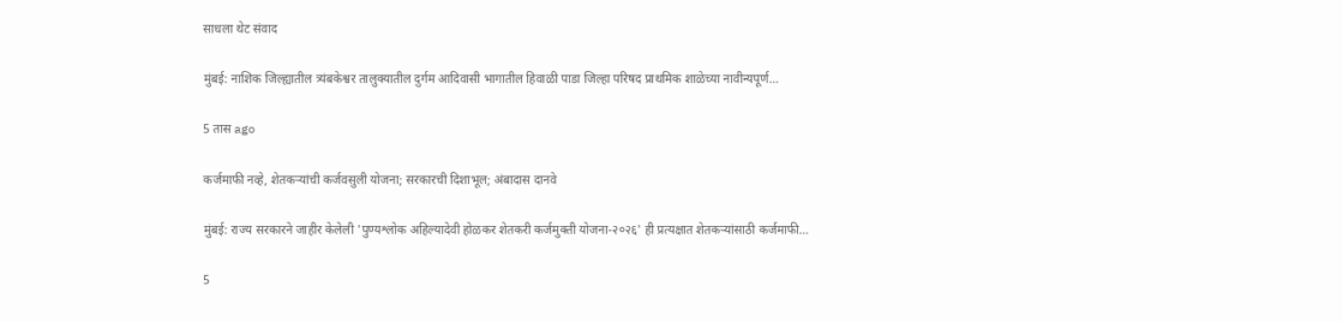साधला थेट संवाद

मुंबई: नाशिक जिल्ह्यातील त्र्यंबकेश्वर तालुक्यातील दुर्गम आदिवासी भागातील हिवाळी पाडा जिल्हा परिषद प्राथमिक शाळेच्या नावीन्यपूर्ण…

5 तास ago

कर्जमाफी नव्हे, शेतकऱ्यांची कर्जवसुली योजना; सरकारची दिशाभूल; अंबादास दानवे

मुंबई: राज्य सरकारने जाहीर केलेली 'पुण्यश्लोक अहिल्यादेवी होळकर शेतकरी कर्जमुक्ती योजना-२०२६' ही प्रत्यक्षात शेतकऱ्यांसाठी कर्जमाफी…

5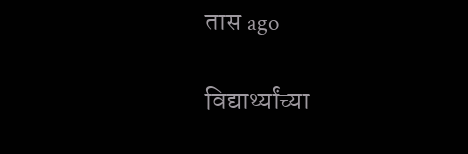तास ago

विद्यार्थ्यांच्या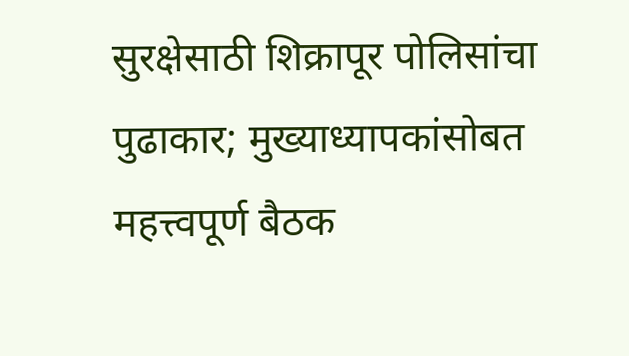सुरक्षेसाठी शिक्रापूर पोलिसांचा पुढाकार; मुख्याध्यापकांसोबत महत्त्वपूर्ण बैठक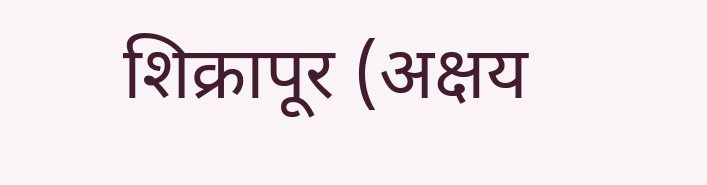शिक्रापूर (अक्षय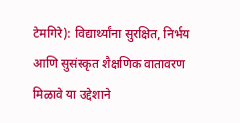टेमगिरे): विद्यार्थ्यांना सुरक्षित, निर्भय आणि सुसंस्कृत शैक्षणिक वातावरण मिळावे या उद्देशाने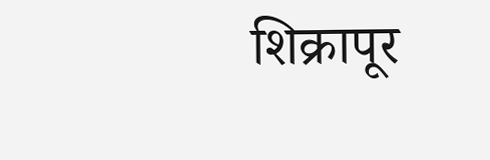शिक्रापूर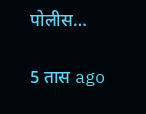पोलीस…

5 तास ago